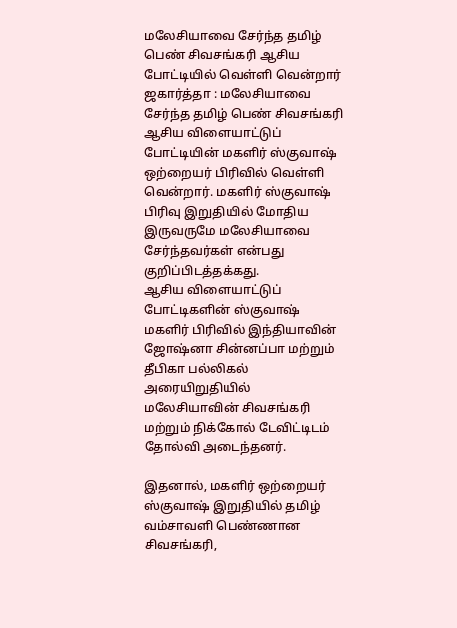மலேசியாவை சேர்ந்த தமிழ் பெண் சிவசங்கரி ஆசிய போட்டியில் வெள்ளி வென்றார்
ஜகார்த்தா : மலேசியாவை சேர்ந்த தமிழ் பெண் சிவசங்கரி ஆசிய விளையாட்டுப் போட்டியின் மகளிர் ஸ்குவாஷ் ஒற்றையர் பிரிவில் வெள்ளி வென்றார். மகளிர் ஸ்குவாஷ் பிரிவு இறுதியில் மோதிய இருவருமே மலேசியாவை சேர்ந்தவர்கள் என்பது குறிப்பிடத்தக்கது.
ஆசிய விளையாட்டுப் போட்டிகளின் ஸ்குவாஷ் மகளிர் பிரிவில் இந்தியாவின் ஜோஷ்னா சின்னப்பா மற்றும் தீபிகா பல்லிகல் அரையிறுதியில் மலேசியாவின் சிவசங்கரி மற்றும் நிக்கோல் டேவிட்டிடம் தோல்வி அடைந்தனர்.

இதனால், மகளிர் ஒற்றையர் ஸ்குவாஷ் இறுதியில் தமிழ் வம்சாவளி பெண்ணான சிவசங்கரி,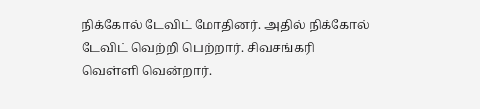நிக்கோல் டேவிட் மோதினர். அதில் நிக்கோல் டேவிட் வெற்றி பெற்றார். சிவசங்கரி வெள்ளி வென்றார்.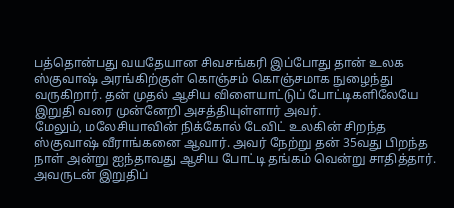பத்தொன்பது வயதேயான சிவசங்கரி இப்போது தான் உலக ஸ்குவாஷ் அரங்கிற்குள் கொஞ்சம் கொஞ்சமாக நுழைந்து வருகிறார். தன் முதல் ஆசிய விளையாட்டுப் போட்டிகளிலேயே இறுதி வரை முன்னேறி அசத்தியுள்ளார் அவர்.
மேலும், மலேசியாவின் நிக்கோல் டேவிட் உலகின் சிறந்த ஸ்குவாஷ் வீராங்கனை ஆவார். அவர் நேற்று தன் 35வது பிறந்த நாள் அன்று ஐந்தாவது ஆசிய போட்டி தங்கம் வென்று சாதித்தார். அவருடன் இறுதிப்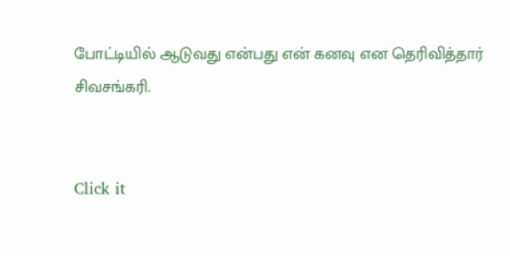போட்டியில் ஆடுவது என்பது என் கனவு என தெரிவித்தார் சிவசங்கரி.


Click it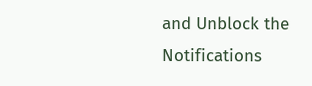and Unblock the Notifications